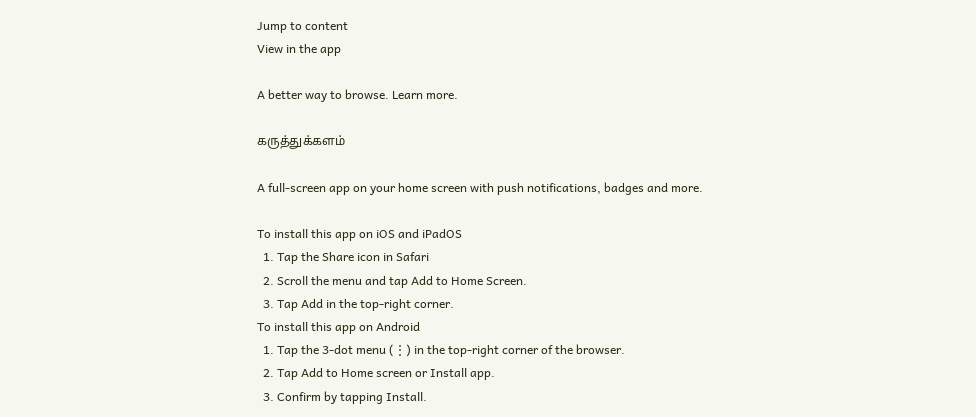Jump to content
View in the app

A better way to browse. Learn more.

கருத்துக்களம்

A full-screen app on your home screen with push notifications, badges and more.

To install this app on iOS and iPadOS
  1. Tap the Share icon in Safari
  2. Scroll the menu and tap Add to Home Screen.
  3. Tap Add in the top-right corner.
To install this app on Android
  1. Tap the 3-dot menu (⋮) in the top-right corner of the browser.
  2. Tap Add to Home screen or Install app.
  3. Confirm by tapping Install.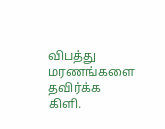விபத்து மரணங்களை தவிர்க்க கிளி.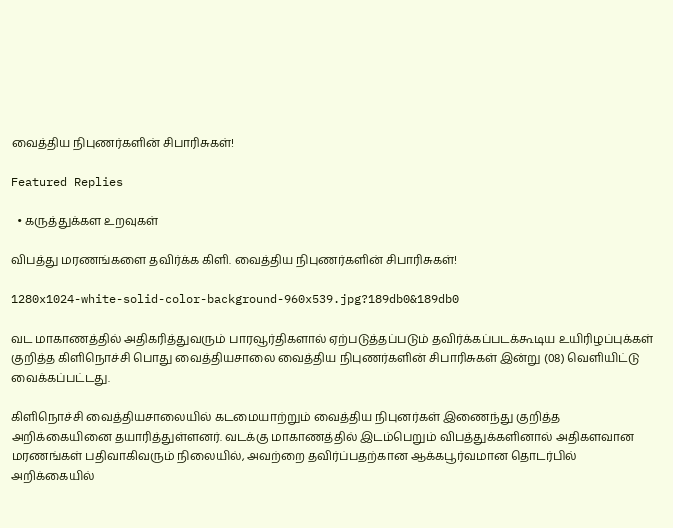வைத்திய நிபுணர்களின் சிபாரிசுகள்!

Featured Replies

  • கருத்துக்கள உறவுகள்

விபத்து மரணங்களை தவிர்க்க கிளி. வைத்திய நிபுணர்களின் சிபாரிசுகள்!

1280x1024-white-solid-color-background-960x539.jpg?189db0&189db0

வட மாகாணத்தில் அதிகரித்துவரும் பாரவூர்திகளால் ஏற்படுத்தப்படும் தவிர்க்கப்படக்கூடிய உயிரிழப்புக்கள் குறித்த கிளிநொச்சி பொது வைத்தியசாலை வைத்திய நிபுணர்களின் சிபாரிசுகள் இன்று (08) வெளியிட்டு வைக்கப்பட்டது.

கிளிநொச்சி வைத்தியசாலையில் கடமையாற்றும் வைத்திய நிபுனர்கள் இணைந்து குறித்த அறிக்கையினை தயாரித்துள்ளனர். வடக்கு மாகாணத்தில் இடம்பெறும் விபத்துக்களினால் அதிகளவான மரணங்கள் பதிவாகிவரும் நிலையில், அவற்றை தவிர்ப்பதற்கான ஆக்கபூர்வமான தொடர்பில் அறிக்கையில்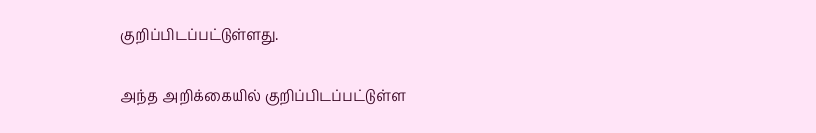குறிப்பிடப்பட்டுள்ளது.

அந்த அறிக்கையில் குறிப்பிடப்பட்டுள்ள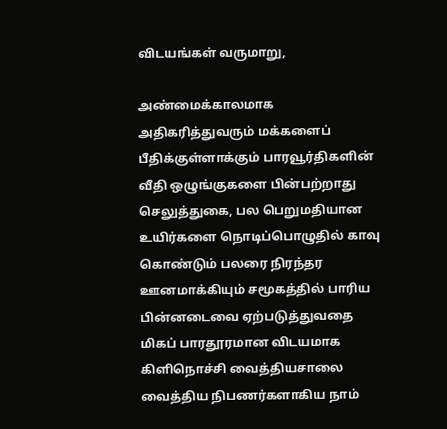விடயங்கள் வருமாறு,

அண்மைக்காலமாக அதிகரித்துவரும் மக்களைப் பீதிக்குள்ளாக்கும் பாரவூர்திகளின் வீதி ஒழுங்குகளை பின்பற்றாது செலுத்துகை, பல பெறுமதியான உயிர்களை நொடிப்பொழுதில் காவு கொண்டும் பலரை நிரந்தர ஊனமாக்கியும் சமூகத்தில் பாரிய பின்னடைவை ஏற்படுத்துவதை மிகப் பாரதூரமான விடயமாக கிளிநொச்சி வைத்தியசாலை வைத்திய நிபணர்களாகிய நாம்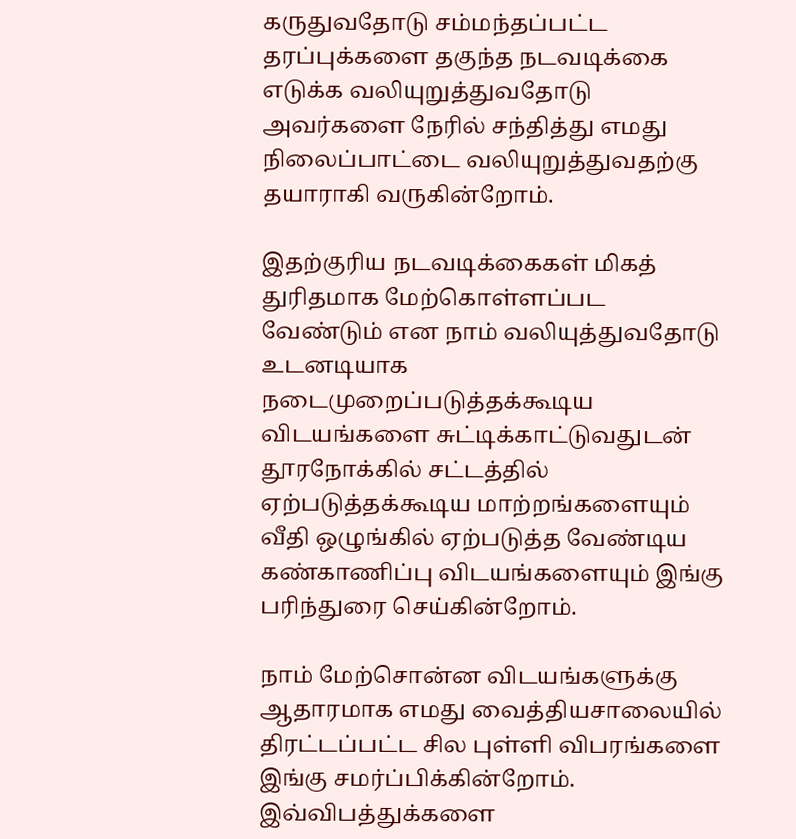கருதுவதோடு சம்மந்தப்பட்ட தரப்புக்களை தகுந்த நடவடிக்கை எடுக்க வலியுறுத்துவதோடு அவர்களை நேரில் சந்தித்து எமது நிலைப்பாட்டை வலியுறுத்துவதற்கு தயாராகி வருகின்றோம்.

இதற்குரிய நடவடிக்கைகள் மிகத் துரிதமாக மேற்கொள்ளப்பட வேண்டும் என நாம் வலியுத்துவதோடு உடனடியாக நடைமுறைப்படுத்தக்கூடிய விடயங்களை சுட்டிக்காட்டுவதுடன் தூரநோக்கில் சட்டத்தில் ஏற்படுத்தக்கூடிய மாற்றங்களையும் வீதி ஒழுங்கில் ஏற்படுத்த வேண்டிய கண்காணிப்பு விடயங்களையும் இங்கு பரிந்துரை செய்கின்றோம்.

நாம் மேற்சொன்ன விடயங்களுக்கு ஆதாரமாக எமது வைத்தியசாலையில் திரட்டப்பட்ட சில புள்ளி விபரங்களை இங்கு சமர்ப்பிக்கின்றோம். இவ்விபத்துக்களை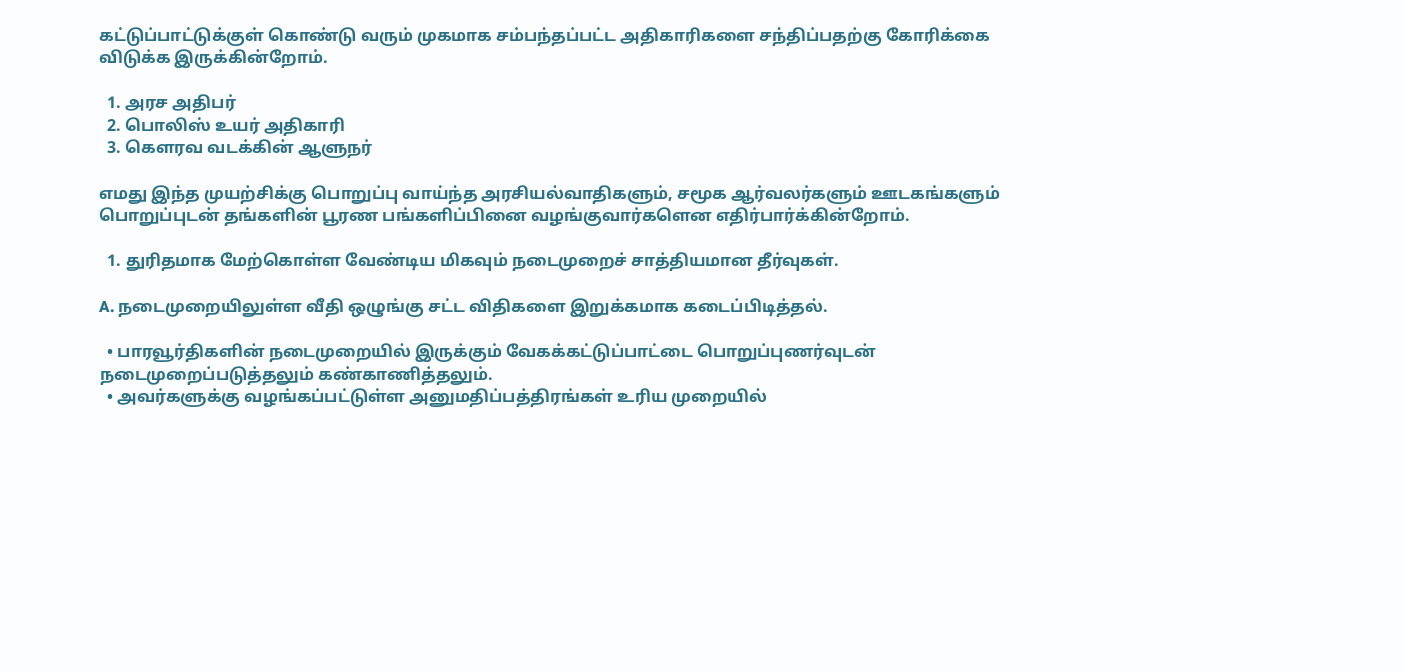கட்டுப்பாட்டுக்குள் கொண்டு வரும் முகமாக சம்பந்தப்பட்ட அதிகாரிகளை சந்திப்பதற்கு கோரிக்கை விடுக்க இருக்கின்றோம்.

  1. அரச அதிபர்
  2. பொலிஸ் உயர் அதிகாரி
  3. கௌரவ வடக்கின் ஆளுநர்

எமது இந்த முயற்சிக்கு பொறுப்பு வாய்ந்த அரசியல்வாதிகளும், சமூக ஆர்வலர்களும் ஊடகங்களும் பொறுப்புடன் தங்களின் பூரண பங்களிப்பினை வழங்குவார்களென எதிர்பார்க்கின்றோம்.

  1. துரிதமாக மேற்கொள்ள வேண்டிய மிகவும் நடைமுறைச் சாத்தியமான தீர்வுகள்.

A. நடைமுறையிலுள்ள வீதி ஒழுங்கு சட்ட விதிகளை இறுக்கமாக கடைப்பிடித்தல்.

  • பாரவூர்திகளின் நடைமுறையில் இருக்கும் வேகக்கட்டுப்பாட்டை பொறுப்புணர்வுடன் நடைமுறைப்படுத்தலும் கண்காணித்தலும்.
  • அவர்களுக்கு வழங்கப்பட்டுள்ள அனுமதிப்பத்திரங்கள் உரிய முறையில்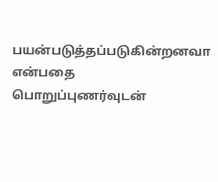பயன்படுத்தப்படுகின்றனவா என்பதை பொறுப்புணர்வுடன்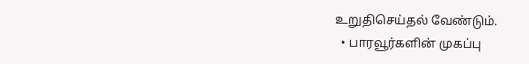உறுதிசெய்தல் வேண்டும்.
  • பாரவூர்களின் முகப்பு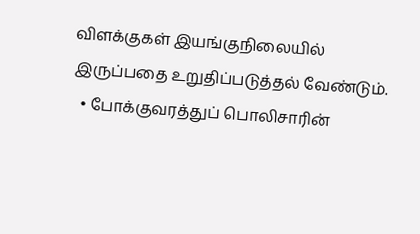விளக்குகள் இயங்குநிலையில் இருப்பதை உறுதிப்படுத்தல் வேண்டும்.
  • போக்குவரத்துப் பொலிசாரின்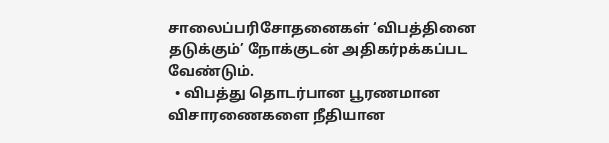சாலைப்பரிசோதனைகள் ‘விபத்தினை தடுக்கும்’ நோக்குடன் அதிகர்pக்கப்பட வேண்டும்.
  • விபத்து தொடர்பான பூரணமான விசாரணைகளை நீதியான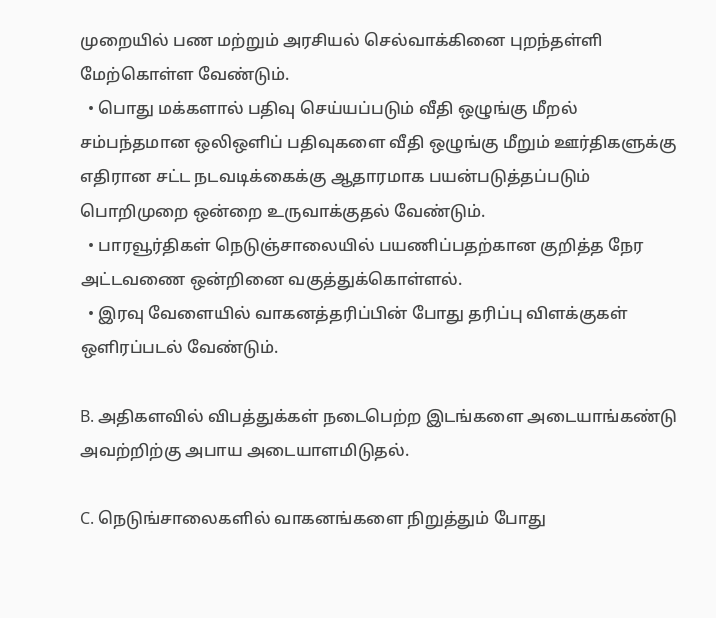முறையில் பண மற்றும் அரசியல் செல்வாக்கினை புறந்தள்ளி மேற்கொள்ள வேண்டும்.
  • பொது மக்களால் பதிவு செய்யப்படும் வீதி ஒழுங்கு மீறல் சம்பந்தமான ஒலிஒளிப் பதிவுகளை வீதி ஒழுங்கு மீறும் ஊர்திகளுக்கு எதிரான சட்ட நடவடிக்கைக்கு ஆதாரமாக பயன்படுத்தப்படும் பொறிமுறை ஒன்றை உருவாக்குதல் வேண்டும்.
  • பாரவூர்திகள் நெடுஞ்சாலையில் பயணிப்பதற்கான குறித்த நேர அட்டவணை ஒன்றினை வகுத்துக்கொள்ளல்.
  • இரவு வேளையில் வாகனத்தரிப்பின் போது தரிப்பு விளக்குகள் ஒளிரப்படல் வேண்டும்.

B. அதிகளவில் விபத்துக்கள் நடைபெற்ற இடங்களை அடையாங்கண்டு அவற்றிற்கு அபாய அடையாளமிடுதல்.

C. நெடுங்சாலைகளில் வாகனங்களை நிறுத்தும் போது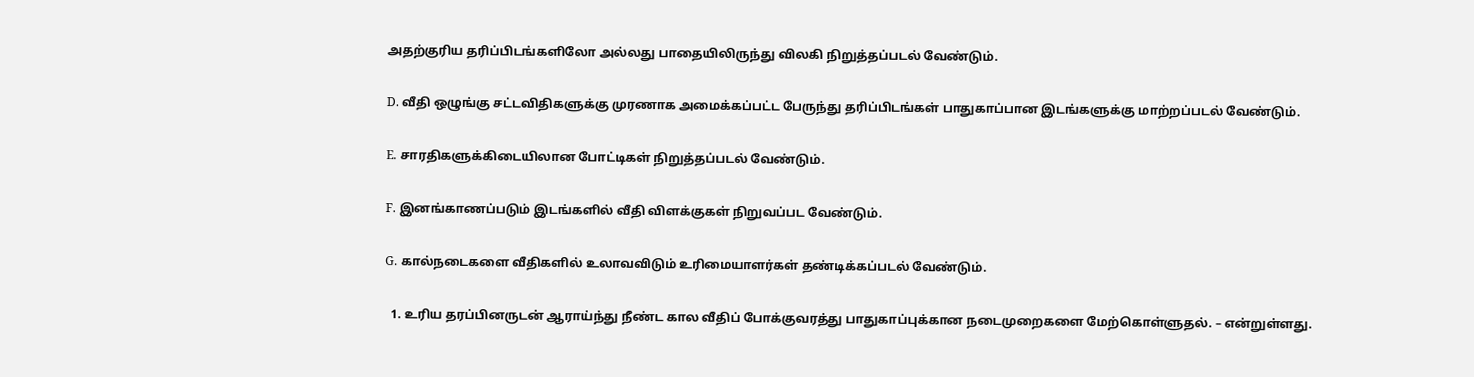அதற்குரிய தரிப்பிடங்களிலோ அல்லது பாதையிலிருந்து விலகி நிறுத்தப்படல் வேண்டும்.

D. வீதி ஒழுங்கு சட்டவிதிகளுக்கு முரணாக அமைக்கப்பட்ட பேருந்து தரிப்பிடங்கள் பாதுகாப்பான இடங்களுக்கு மாற்றப்படல் வேண்டும்.

E. சாரதிகளுக்கிடையிலான போட்டிகள் நிறுத்தப்படல் வேண்டும்.

F. இனங்காணப்படும் இடங்களில் வீதி விளக்குகள் நிறுவப்பட வேண்டும்.

G. கால்நடைகளை வீதிகளில் உலாவவிடும் உரிமையாளர்கள் தண்டிக்கப்படல் வேண்டும்.

  1. உரிய தரப்பினருடன் ஆராய்ந்து நீண்ட கால வீதிப் போக்குவரத்து பாதுகாப்புக்கான நடைமுறைகளை மேற்கொள்ளுதல். – என்றுள்ளது.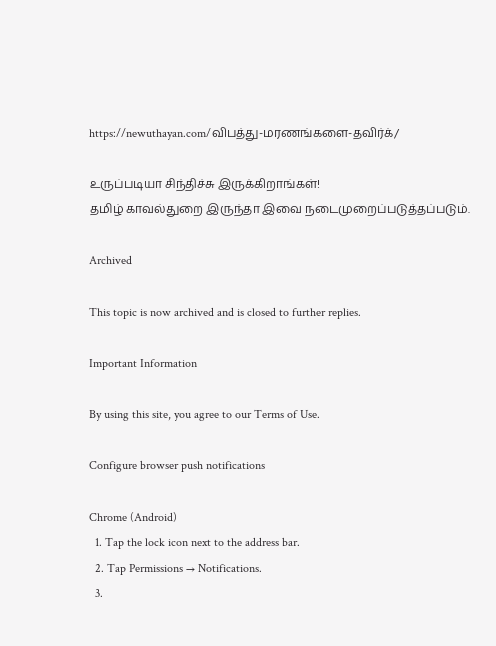https://newuthayan.com/விபத்து-மரணங்களை-தவிர்க்/

உருப்படியா சிந்திச்சு இருக்கிறாங்கள்!
தமிழ் காவல்துறை இருந்தா இவை நடைமுறைப்படுத்தப்படும்.

Archived

This topic is now archived and is closed to further replies.

Important Information

By using this site, you agree to our Terms of Use.

Configure browser push notifications

Chrome (Android)
  1. Tap the lock icon next to the address bar.
  2. Tap Permissions → Notifications.
  3.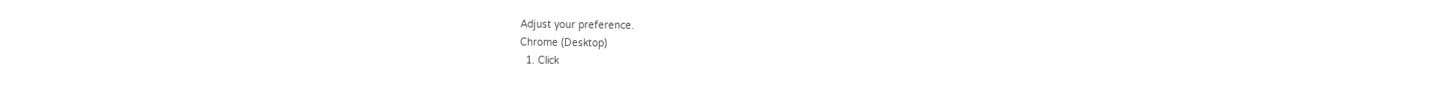Adjust your preference.
Chrome (Desktop)
  1. Click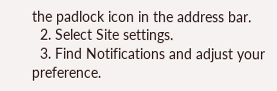the padlock icon in the address bar.
  2. Select Site settings.
  3. Find Notifications and adjust your preference.